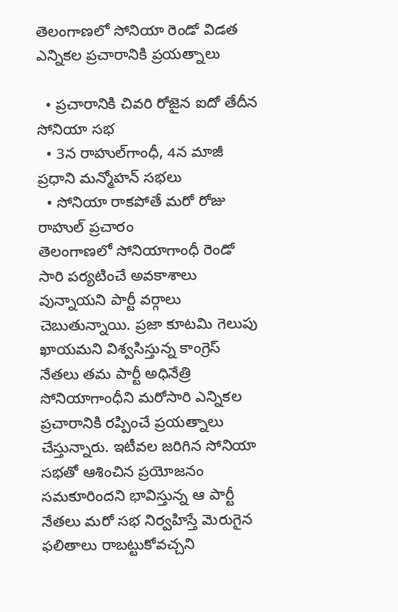తెలంగాణలో సోనియా రెండో విడత ఎన్నికల ప్రచారానికి ప్రయత్నాలు

  • ప్రచారానికి చివరి రోజైన ఐదో తేదీన సోనియా సభ
  • 3న రాహుల్‌గాంధీ, 4న మాజీ ప్రధాని మన్మోహన్‌ సభలు
  • సోనియా రాకపోతే మరో రోజు రాహుల్‌ ప్రచారం
తెలంగాణలో సోనియాగాంధీ రెండో సారి పర్యటించే అవకాశాలు వున్నాయని పార్టీ వర్గాలు చెబుతున్నాయి. ప్రజా కూటమి గెలుపు ఖాయమని విశ్వసిస్తున్న కాంగ్రెస్‌ నేతలు తమ పార్టీ అధినేత్రి సోనియాగాంధీని మరోసారి ఎన్నికల ప్రచారానికి రప్పించే ప్రయత్నాలు చేస్తున్నారు. ఇటీవల జరిగిన సోనియా సభతో ఆశించిన ప్రయోజనం సమకూరిందని భావిస్తున్న ఆ పార్టీ నేతలు మరో సభ నిర్వహిస్తే మెరుగైన ఫలితాలు రాబట్టుకోవచ్చని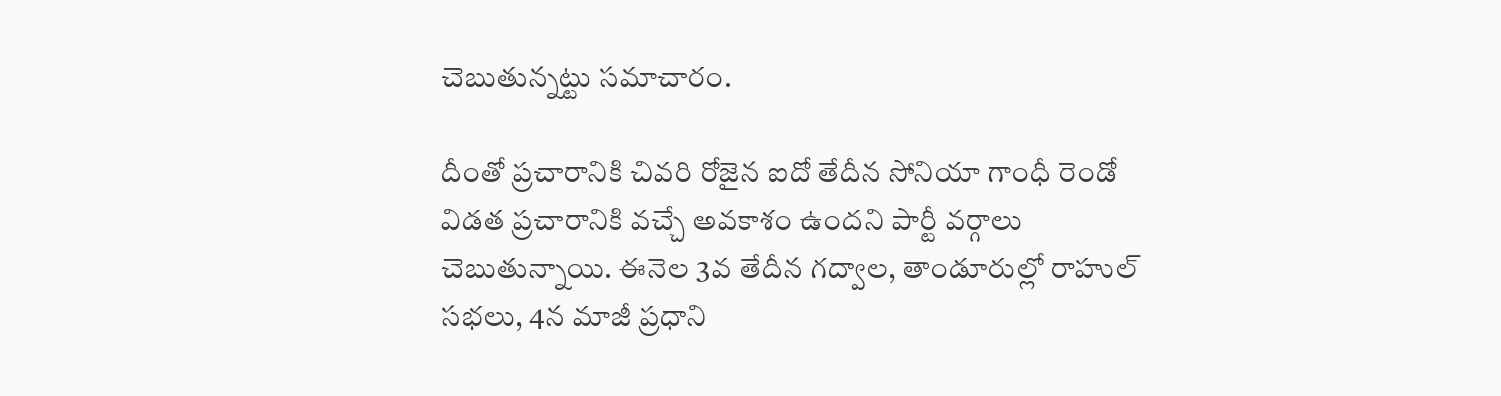చెబుతున్నట్టు సమాచారం.

దీంతో ప్రచారానికి చివరి రోజైన ఐదో తేదీన సోనియా గాంధీ రెండో విడత ప్రచారానికి వచ్చే అవకాశం ఉందని పార్టీ వర్గాలు చెబుతున్నాయి. ఈనెల 3వ తేదీన గద్వాల, తాండూరుల్లో రాహుల్‌ సభలు, 4న మాజీ ప్రధాని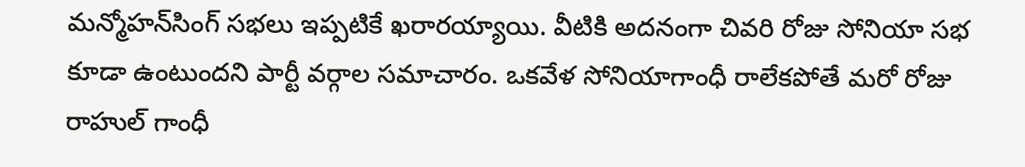మన్మోహన్‌సింగ్‌ సభలు ఇప్పటికే ఖరారయ్యాయి. వీటికి అదనంగా చివరి రోజు సోనియా సభ కూడా ఉంటుందని పార్టీ వర్గాల సమాచారం. ఒకవేళ సోనియాగాంధీ రాలేకపోతే మరో రోజు రాహుల్‌ గాంధీ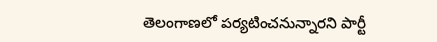తెలంగాణలో పర్యటించనున్నారని పార్టీ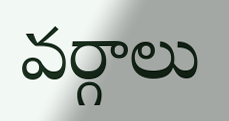వర్గాలు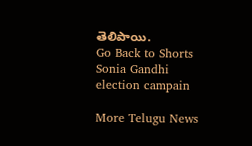తెలిపాయి.
Go Back to Shorts
Sonia Gandhi
election campain

More Telugu News